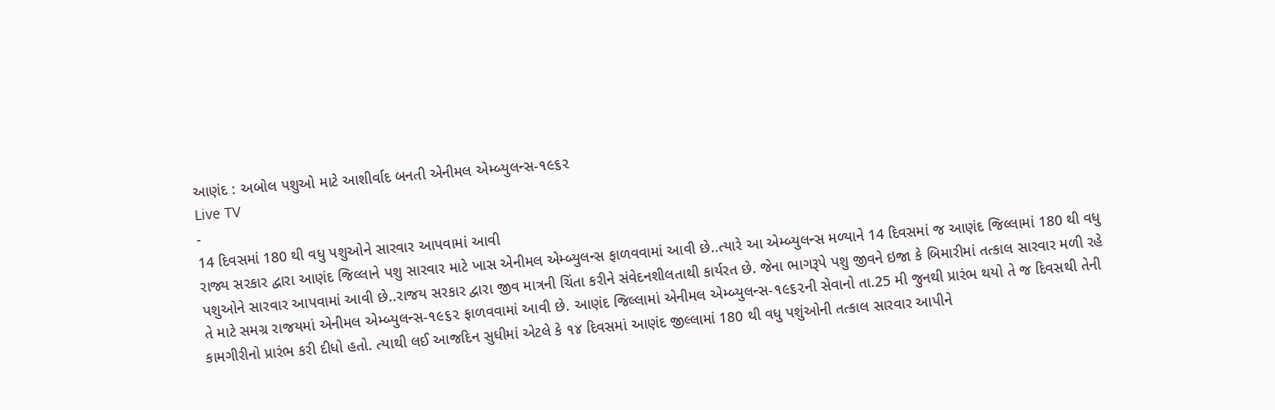આણંદ : અબોલ પશુઓ માટે આશીર્વાદ બનતી એનીમલ એમ્બ્યુલન્સ-૧૯૬૨
Live TV
-
14 દિવસમાં 180 થી વધુ પશુઓને સારવાર આપવામાં આવી
રાજ્ય સરકાર દ્વારા આણંદ જિલ્લાને પશુ સારવાર માટે ખાસ એનીમલ એમ્બ્યુલન્સ ફાળવવામાં આવી છે..ત્યારે આ એમ્બ્યુલન્સ મળ્યાને 14 દિવસમાં જ આણંદ જિલ્લામાં 180 થી વધુ પશુઓને સારવાર આપવામાં આવી છે..રાજય સરકાર દ્વારા જીવ માત્રની ચિંતા કરીને સંવેદનશીલતાથી કાર્યરત છે. જેના ભાગરૂપે પશુ જીવને ઇજા કે બિમારીમાં તત્કાલ સારવાર મળી રહે તે માટે સમગ્ર રાજયમાં એનીમલ એમ્બ્યુલન્સ-૧૯૬૨ ફાળવવામાં આવી છે. આણંદ જિલ્લામાં એનીમલ એમ્બ્યુલન્સ-૧૯૬૨ની સેવાનો તા.25 મી જુનથી પ્રારંભ થયો તે જ દિવસથી તેની કામગીરીનો પ્રારંભ કરી દીધો હતો. ત્યાથી લઈ આજદિન સુધીમાં એટલે કે ૧૪ દિવસમાં આણંદ જીલ્લામાં 180 થી વધુ પશુંઓની તત્કાલ સારવાર આપીને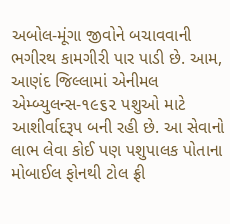અબોલ-મૂંગા જીવોને બચાવવાની ભગીરથ કામગીરી પાર પાડી છે. આમ, આણંદ જિલ્લામાં એનીમલ એમ્બ્યુલન્સ-૧૯૬૨ પશુઓ માટે આશીર્વાદરૂપ બની રહી છે. આ સેવાનો લાભ લેવા કોઈ પણ પશુપાલક પોતાના મોબાઈલ ફોનથી ટોલ ફ્રી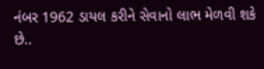નંબર 1962 ડાયલ કરીને સેવાનો લાભ મેળવી શકે છે..